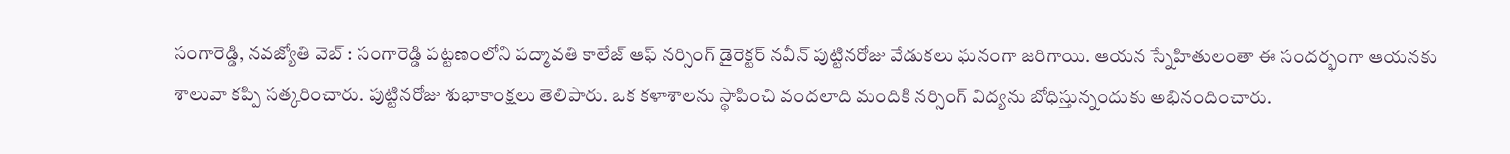సంగారెడ్డి, నవజ్యోతి వెబ్ : సంగారెడ్డి పట్టణంలోని పద్మావతి కాలేజ్ ఆఫ్ నర్సింగ్ డైరెక్టర్ నవీన్ పుట్టినరోజు వేడుకలు ఘనంగా జరిగాయి. ఆయన స్నేహితులంతా ఈ సందర్భంగా ఆయనకు శాలువా కప్పి సత్కరించారు. పుట్టినరోజు శుభాకాంక్షలు తెలిపారు. ఒక కళాశాలను స్థాపించి వందలాది మందికి నర్సింగ్ విద్యను బోధిస్తున్నందుకు అభినందించారు.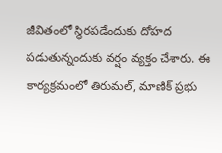జీవితంలో స్థిరపడేందుకు దోహద పడుతున్నందుకు వర్షం వ్యక్తం చేశారు. ఈ కార్యక్రమంలో తిరుమల్, మాణిక్ ప్రభు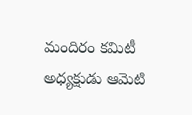మందిరం కమిటీ అధ్యక్షుడు ఆమెటి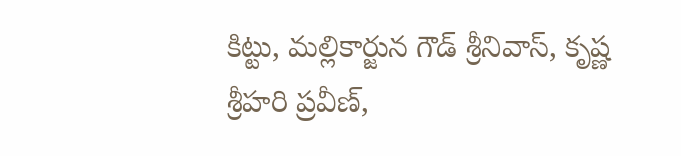కిట్టు, మల్లికార్జున గౌడ్ శ్రీనివాస్, కృష్ణ శ్రీహరి ప్రవీణ్,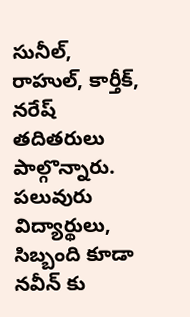సునీల్, రాహుల్, కార్తీక్, నరేష్ తదితరులు పాల్గొన్నారు. పలువురు విద్యార్థులు, సిబ్బంది కూడా నవీన్ కు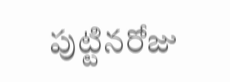పుట్టినరోజు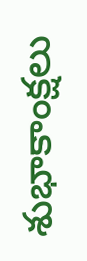శుభాకాంక్షలు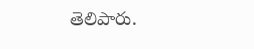తెలిపారు.